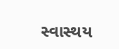સ્વાસ્થય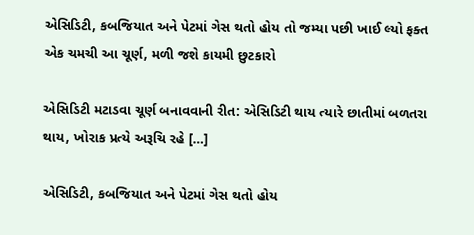એસિડિટી, કબજિયાત અને પેટમાં ગેસ થતો હોય તો જમ્યા પછી ખાઈ લ્યો ફક્ત એક ચમચી આ ચૂર્ણ, મળી જશે કાયમી છુટકારો

એસિડિટી મટાડવા ચૂર્ણ બનાવવાની રીત: એસિડિટી થાય ત્યારે છાતીમાં બળતરા થાય, ખોરાક પ્રત્યે અરૂચિ રહે […]

એસિડિટી, કબજિયાત અને પેટમાં ગેસ થતો હોય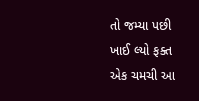તો જમ્યા પછી ખાઈ લ્યો ફક્ત એક ચમચી આ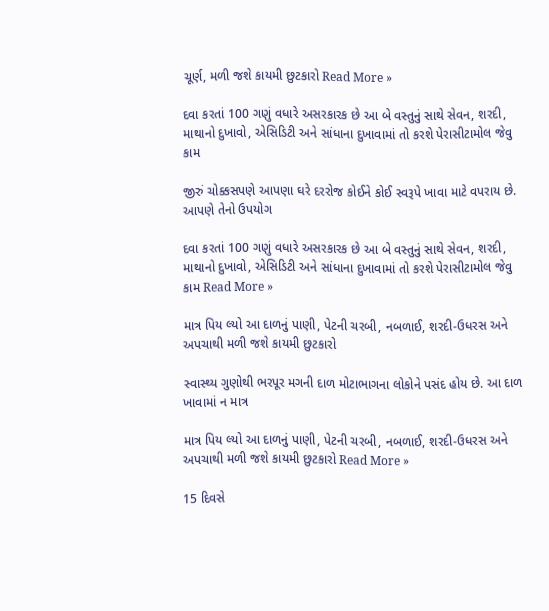ચૂર્ણ, મળી જશે કાયમી છુટકારો Read More »

દવા કરતાં 100 ગણું વધારે અસરકારક છે આ બે વસ્તુનું સાથે સેવન, શરદી, માથાનો દુખાવો, એસિડિટી અને સાંધાના દુખાવામાં તો કરશે પેરાસીટામોલ જેવુ કામ

જીરું ચોક્કસપણે આપણા ઘરે દરરોજ કોઈને કોઈ સ્વરૂપે ખાવા માટે વપરાય છે. આપણે તેનો ઉપયોગ

દવા કરતાં 100 ગણું વધારે અસરકારક છે આ બે વસ્તુનું સાથે સેવન, શરદી, માથાનો દુખાવો, એસિડિટી અને સાંધાના દુખાવામાં તો કરશે પેરાસીટામોલ જેવુ કામ Read More »

માત્ર પિય લ્યો આ દાળનું પાણી, પેટની ચરબી, નબળાઈ, શરદી-ઉધરસ અને અપચાથી મળી જશે કાયમી છુટકારો

સ્વાસ્થ્ય ગુણોથી ભરપૂર મગની દાળ મોટાભાગના લોકોને પસંદ હોય છે. આ દાળ ખાવામાં ન માત્ર

માત્ર પિય લ્યો આ દાળનું પાણી, પેટની ચરબી, નબળાઈ, શરદી-ઉધરસ અને અપચાથી મળી જશે કાયમી છુટકારો Read More »

15 દિવસે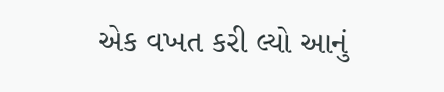એક વખત કરી લ્યો આનું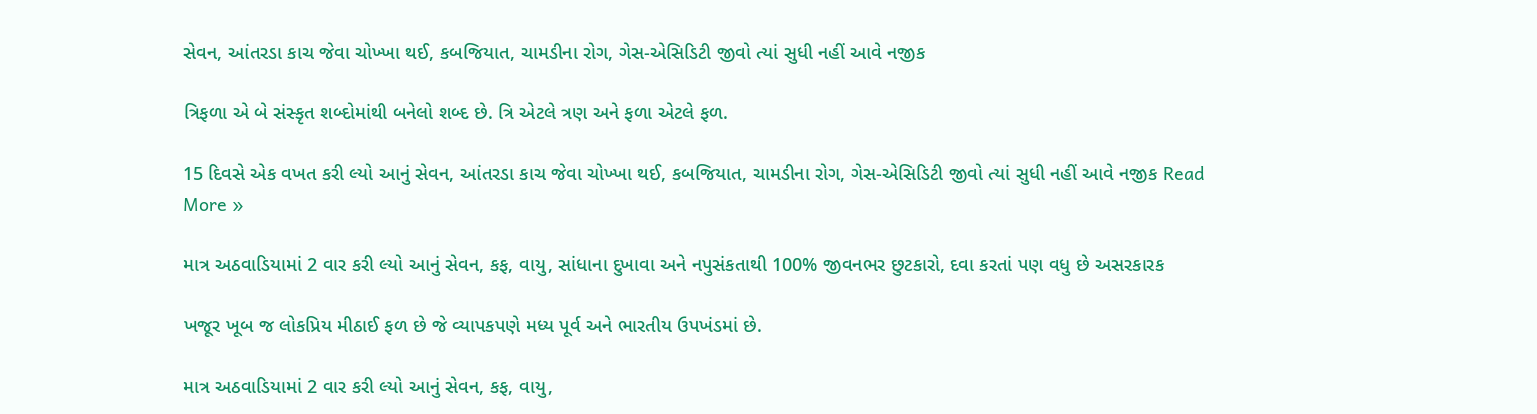સેવન, આંતરડા કાચ જેવા ચોખ્ખા થઈ, કબજિયાત, ચામડીના રોગ, ગેસ-એસિડિટી જીવો ત્યાં સુધી નહીં આવે નજીક

ત્રિફળા એ બે સંસ્કૃત શબ્દોમાંથી બનેલો શબ્દ છે. ત્રિ એટલે ત્રણ અને ફળા એટલે ફળ.

15 દિવસે એક વખત કરી લ્યો આનું સેવન, આંતરડા કાચ જેવા ચોખ્ખા થઈ, કબજિયાત, ચામડીના રોગ, ગેસ-એસિડિટી જીવો ત્યાં સુધી નહીં આવે નજીક Read More »

માત્ર અઠવાડિયામાં 2 વાર કરી લ્યો આનું સેવન, કફ, વાયુ, સાંધાના દુખાવા અને નપુસંકતાથી 100% જીવનભર છુટકારો, દવા કરતાં પણ વધુ છે અસરકારક

ખજૂર ખૂબ જ લોકપ્રિય મીઠાઈ ફળ છે જે વ્યાપકપણે મધ્ય પૂર્વ અને ભારતીય ઉપખંડમાં છે.

માત્ર અઠવાડિયામાં 2 વાર કરી લ્યો આનું સેવન, કફ, વાયુ,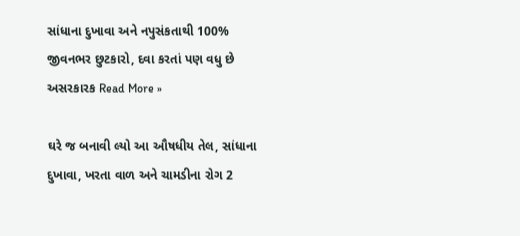સાંધાના દુખાવા અને નપુસંકતાથી 100% જીવનભર છુટકારો, દવા કરતાં પણ વધુ છે અસરકારક Read More »

ઘરે જ બનાવી લ્યો આ ઔષધીય તેલ, સાંધાના દુખાવા, ખરતા વાળ અને ચામડીના રોગ 2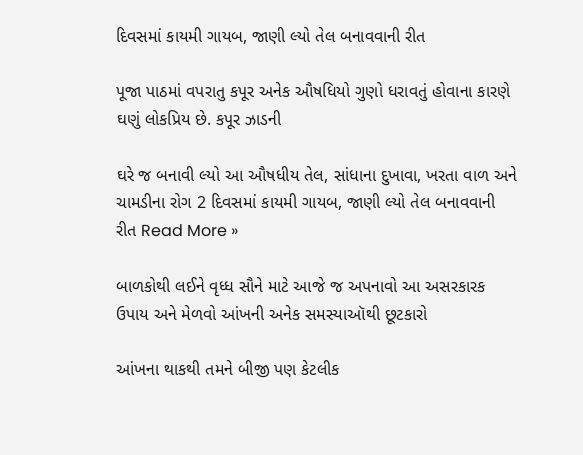દિવસમાં કાયમી ગાયબ, જાણી લ્યો તેલ બનાવવાની રીત

પૂજા પાઠમાં વપરાતુ કપૂર અનેક ઔષધિયો ગુણો ધરાવતું હોવાના કારણે ઘણું લોકપ્રિય છે. કપૂર ઝાડની

ઘરે જ બનાવી લ્યો આ ઔષધીય તેલ, સાંધાના દુખાવા, ખરતા વાળ અને ચામડીના રોગ 2 દિવસમાં કાયમી ગાયબ, જાણી લ્યો તેલ બનાવવાની રીત Read More »

બાળકોથી લઈને વૃધ્ધ સૌને માટે આજે જ અપનાવો આ અસરકારક ઉપાય અને મેળવો આંખની અનેક સમસ્યાઑથી છૂટકારો

આંખના થાકથી તમને બીજી પણ કેટલીક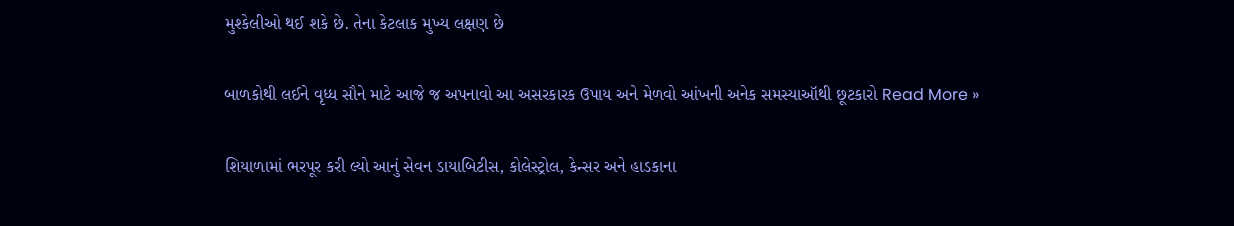મુશ્કેલીઓ થઈ શકે છે. તેના કેટલાક મુખ્ય લક્ષણ છે

બાળકોથી લઈને વૃધ્ધ સૌને માટે આજે જ અપનાવો આ અસરકારક ઉપાય અને મેળવો આંખની અનેક સમસ્યાઑથી છૂટકારો Read More »

શિયાળામાં ભરપૂર કરી લ્યો આનું સેવન ડાયાબિટીસ, કોલેસ્ટ્રોલ, કેન્સર અને હાડકાના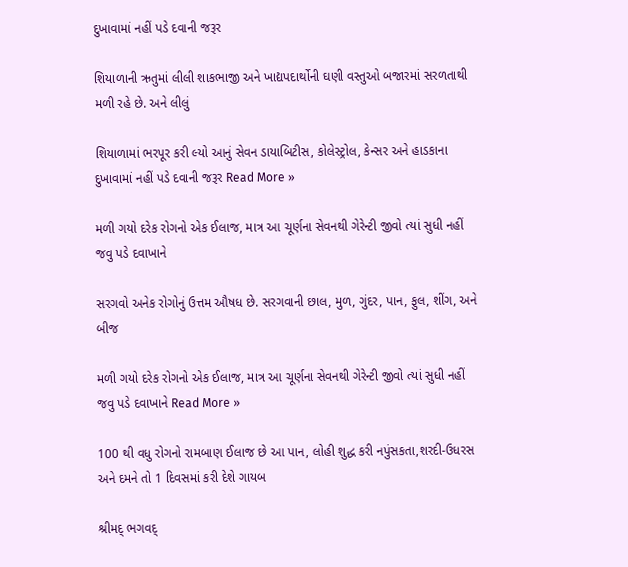દુખાવામાં નહીં પડે દવાની જરૂર

શિયાળાની ઋતુમાં લીલી શાકભાજી અને ખાદ્યપદાર્થોની ઘણી વસ્તુઓ બજારમાં સરળતાથી મળી રહે છે. અને લીલું

શિયાળામાં ભરપૂર કરી લ્યો આનું સેવન ડાયાબિટીસ, કોલેસ્ટ્રોલ, કેન્સર અને હાડકાના દુખાવામાં નહીં પડે દવાની જરૂર Read More »

મળી ગયો દરેક રોગનો એક ઈલાજ, માત્ર આ ચૂર્ણના સેવનથી ગેરેન્ટી જીવો ત્યાં સુધી નહીં જવુ પડે દવાખાને

સરગવો અનેક રોગોનું ઉત્તમ ઔષધ છે. સરગવાની છાલ, મુળ, ગુંદર, પાન, ફુલ, શીંગ, અને બીજ

મળી ગયો દરેક રોગનો એક ઈલાજ, માત્ર આ ચૂર્ણના સેવનથી ગેરેન્ટી જીવો ત્યાં સુધી નહીં જવુ પડે દવાખાને Read More »

100 થી વધુ રોગનો રામબાણ ઈલાજ છે આ પાન, લોહી શુદ્ધ કરી નપુંસકતા,શરદી-ઉધરસ અને દમને તો 1 દિવસમાં કરી દેશે ગાયબ

શ્રીમદ્ ભગવદ્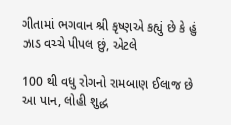ગીતામાં ભગવાન શ્રી કૃષ્ણએ કહ્યું છે કે હું ઝાડ વચ્ચે પીપલ છું, એટલે

100 થી વધુ રોગનો રામબાણ ઈલાજ છે આ પાન, લોહી શુદ્ધ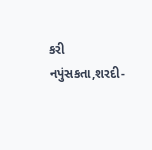કરી નપુંસકતા,શરદી-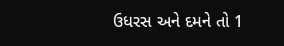ઉધરસ અને દમને તો 1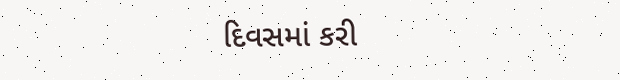દિવસમાં કરી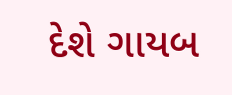દેશે ગાયબ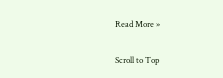Read More »

Scroll to Top